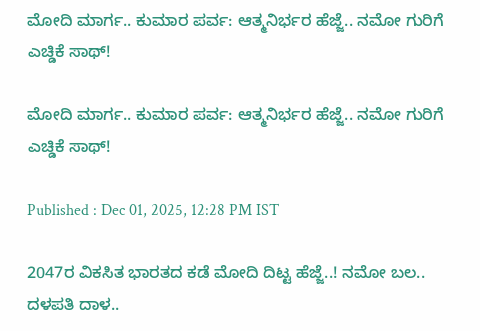ಮೋದಿ ಮಾರ್ಗ.. ಕುಮಾರ ಪರ್ವ: ಆತ್ಮನಿರ್ಭರ ಹೆಜ್ಜೆ.. ನಮೋ ಗುರಿಗೆ ಎಚ್ಡಿಕೆ ಸಾಥ್!

ಮೋದಿ ಮಾರ್ಗ.. ಕುಮಾರ ಪರ್ವ: ಆತ್ಮನಿರ್ಭರ ಹೆಜ್ಜೆ.. ನಮೋ ಗುರಿಗೆ ಎಚ್ಡಿಕೆ ಸಾಥ್!

Published : Dec 01, 2025, 12:28 PM IST

2047ರ ವಿಕಸಿತ ಭಾರತದ ಕಡೆ ಮೋದಿ ದಿಟ್ಟ ಹೆಜ್ಜೆ..! ನಮೋ ಬಲ.. ದಳಪತಿ ದಾಳ..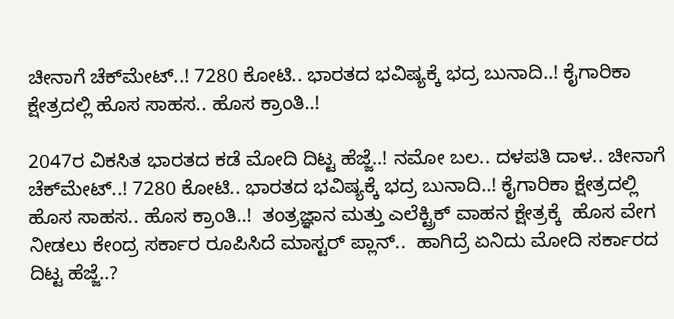ಚೀನಾಗೆ ಚೆಕ್‌ಮೇಟ್..! 7280 ಕೋಟಿ.. ಭಾರತದ ಭವಿಷ್ಯಕ್ಕೆ ಭದ್ರ ಬುನಾದಿ..! ಕೈಗಾರಿಕಾ ಕ್ಷೇತ್ರದಲ್ಲಿ ಹೊಸ ಸಾಹಸ.. ಹೊಸ ಕ್ರಾಂತಿ..!

2047ರ ವಿಕಸಿತ ಭಾರತದ ಕಡೆ ಮೋದಿ ದಿಟ್ಟ ಹೆಜ್ಜೆ..! ನಮೋ ಬಲ.. ದಳಪತಿ ದಾಳ.. ಚೀನಾಗೆ ಚೆಕ್‌ಮೇಟ್..! 7280 ಕೋಟಿ.. ಭಾರತದ ಭವಿಷ್ಯಕ್ಕೆ ಭದ್ರ ಬುನಾದಿ..! ಕೈಗಾರಿಕಾ ಕ್ಷೇತ್ರದಲ್ಲಿ ಹೊಸ ಸಾಹಸ.. ಹೊಸ ಕ್ರಾಂತಿ..!  ತಂತ್ರಜ್ಞಾನ ಮತ್ತು ಎಲೆಕ್ಟ್ರಿಕ್ ವಾಹನ ಕ್ಷೇತ್ರಕ್ಕೆ  ಹೊಸ ವೇಗ  ನೀಡಲು ಕೇಂದ್ರ ಸರ್ಕಾರ ರೂಪಿಸಿದೆ ಮಾಸ್ಟರ್ ಪ್ಲಾನ್..  ಹಾಗಿದ್ರೆ ಏನಿದು ಮೋದಿ ಸರ್ಕಾರದ ದಿಟ್ಟ ಹೆಜ್ಜೆ..?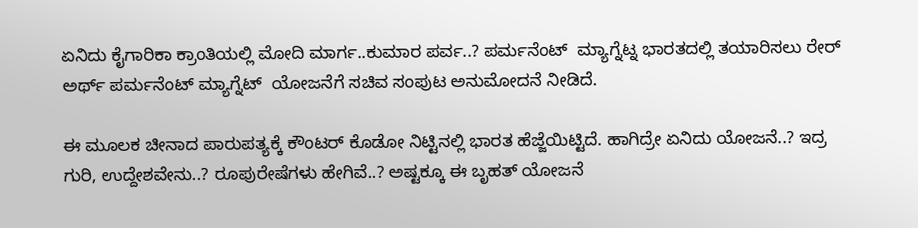ಏನಿದು ಕೈಗಾರಿಕಾ ಕ್ರಾಂತಿಯಲ್ಲಿ ಮೋದಿ ಮಾರ್ಗ..ಕುಮಾರ ಪರ್ವ..? ಪರ್ಮನೆಂಟ್  ಮ್ಯಾಗ್ನೆಟ್ನ ಭಾರತದಲ್ಲಿ ತಯಾರಿಸಲು ರೇರ್ ಅರ್ಥ್ ಪರ್ಮನೆಂಟ್ ಮ್ಯಾಗ್ನೆಟ್  ಯೋಜನೆಗೆ ಸಚಿವ ಸಂಪುಟ ಅನುಮೋದನೆ ನೀಡಿದೆ.

ಈ ಮೂಲಕ ಚೀನಾದ ಪಾರುಪತ್ಯಕ್ಕೆ ಕೌಂಟರ್ ಕೊಡೋ ನಿಟ್ಟಿನಲ್ಲಿ ಭಾರತ ಹೆಜ್ಜೆಯಿಟ್ಟಿದೆ. ಹಾಗಿದ್ರೇ ಏನಿದು ಯೋಜನೆ..? ಇದ್ರ ಗುರಿ, ಉದ್ದೇಶವೇನು..? ರೂಪುರೇಷೆಗಳು ಹೇಗಿವೆ..? ಅಷ್ಟಕ್ಕೂ ಈ ಬೃಹತ್ ಯೋಜನೆ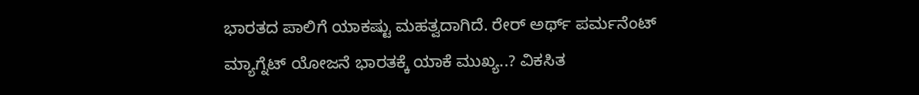ಭಾರತದ ಪಾಲಿಗೆ ಯಾಕಷ್ಟು ಮಹತ್ವದಾಗಿದೆ. ರೇರ್ ಅರ್ಥ್ ಪರ್ಮನೆಂಟ್ ಮ್ಯಾಗ್ನೆಟ್ ಯೋಜನೆ ಭಾರತಕ್ಕೆ ಯಾಕೆ ಮುಖ್ಯ..? ವಿಕಸಿತ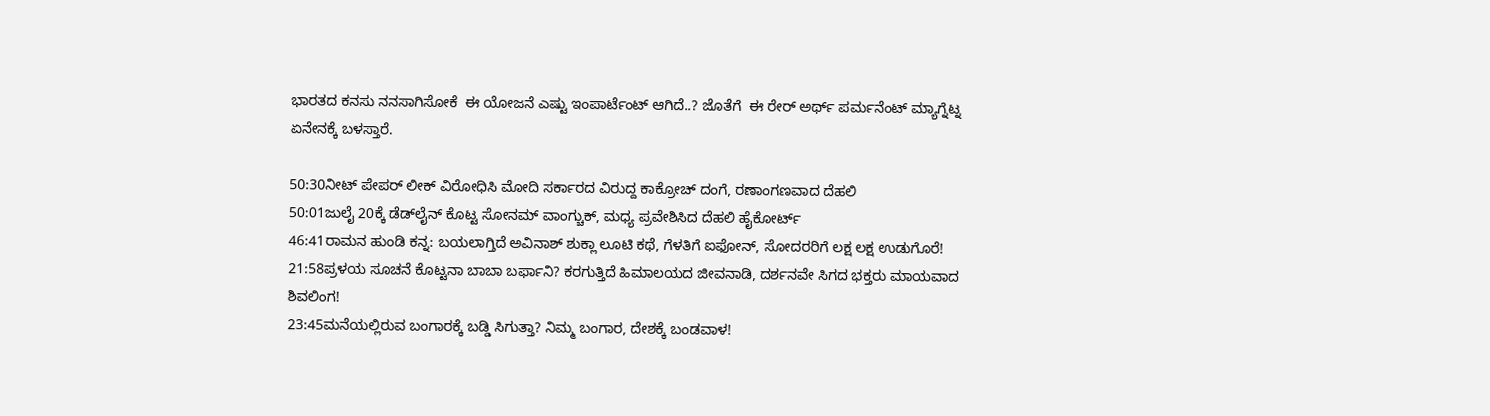ಭಾರತದ ಕನಸು ನನಸಾಗಿಸೋಕೆ  ಈ ಯೋಜನೆ ಎಷ್ಟು ಇಂಪಾರ್ಟೆಂಟ್ ಆಗಿದೆ..? ಜೊತೆಗೆ  ಈ ರೇರ್ ಅರ್ಥ್ ಪರ್ಮನೆಂಟ್ ಮ್ಯಾಗ್ನೆಟ್ನ ಏನೇನಕ್ಕೆ ಬಳಸ್ತಾರೆ.

50:30ನೀಟ್ ಪೇಪರ್ ಲೀಕ್ ವಿರೋಧಿಸಿ ಮೋದಿ ಸರ್ಕಾರದ ವಿರುದ್ದ ಕಾಕ್ರೋಚ್ ದಂಗೆ, ರಣಾಂಗಣವಾದ ದೆಹಲಿ
50:01ಜುಲೈ 20ಕ್ಕೆ ಡೆಡ್‌ಲೈನ್ ಕೊಟ್ಟ ಸೋನಮ್ ವಾಂಗ್ಚುಕ್, ಮಧ್ಯ ಪ್ರವೇಶಿಸಿದ ದೆಹಲಿ ಹೈಕೋರ್ಟ್
46:41ರಾಮನ ಹುಂಡಿ ಕನ್ನ: ಬಯಲಾಗ್ತಿದೆ ಅವಿನಾಶ್ ಶುಕ್ಲಾ ಲೂಟಿ ಕಥೆ, ಗೆಳತಿಗೆ ಐಫೋನ್, ಸೋದರರಿಗೆ ಲಕ್ಷ ಲಕ್ಷ ಉಡುಗೊರೆ!
21:58ಪ್ರಳಯ ಸೂಚನೆ ಕೊಟ್ಟನಾ ಬಾಬಾ ಬರ್ಫಾನಿ? ಕರಗುತ್ತಿದೆ ಹಿಮಾಲಯದ ಜೀವನಾಡಿ, ದರ್ಶನವೇ ಸಿಗದ ಭಕ್ತರು ಮಾಯವಾದ ಶಿವಲಿಂಗ!
23:45ಮನೆಯಲ್ಲಿರುವ ಬಂಗಾರಕ್ಕೆ ಬಡ್ಡಿ ಸಿಗುತ್ತಾ? ನಿಮ್ಮ ಬಂಗಾರ, ದೇಶಕ್ಕೆ ಬಂಡವಾಳ!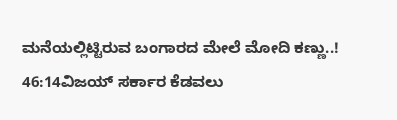ಮನೆಯಲ್ಲಿಟ್ಟಿರುವ ಬಂಗಾರದ ಮೇಲೆ ಮೋದಿ ಕಣ್ಣು..!
46:14ವಿಜಯ್ ಸರ್ಕಾರ ಕೆಡವಲು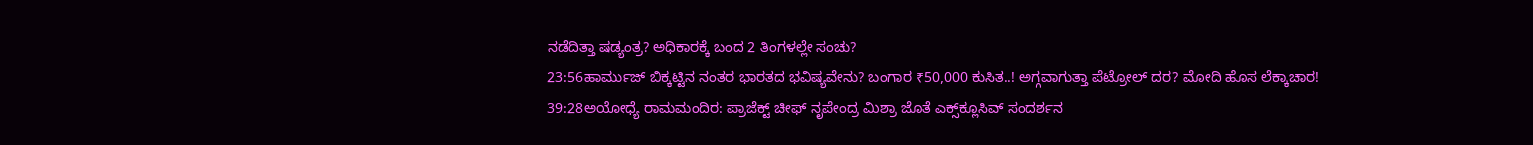ನಡೆದಿತ್ತಾ ಷಡ್ಯಂತ್ರ? ಅಧಿಕಾರಕ್ಕೆ ಬಂದ 2 ತಿಂಗಳಲ್ಲೇ ಸಂಚು?
23:56ಹಾರ್ಮುಜ್ ಬಿಕ್ಕಟ್ಟಿನ ನಂತರ ಭಾರತದ ಭವಿಷ್ಯವೇನು? ಬಂಗಾರ ₹50,000 ಕುಸಿತ..! ಅಗ್ಗವಾಗುತ್ತಾ ಪೆಟ್ರೋಲ್ ದರ? ಮೋದಿ ಹೊಸ ಲೆಕ್ಕಾಚಾರ!
39:28ಅಯೋಧ್ಯೆ ರಾಮಮಂದಿರ: ಪ್ರಾಜೆಕ್ಟ್ ಚೀಫ್ ನೃಪೇಂದ್ರ ಮಿಶ್ರಾ ಜೊತೆ ಎಕ್ಸ್‌ಕ್ಲೂಸಿವ್ ಸಂದರ್ಶನ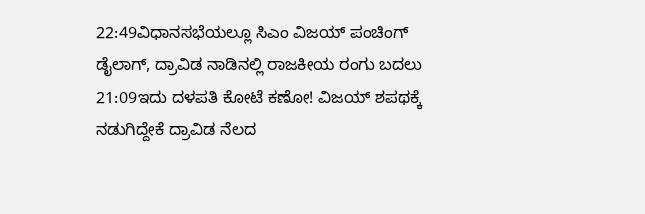22:49ವಿಧಾನಸಭೆಯಲ್ಲೂ ಸಿಎಂ ವಿಜಯ್ ಪಂಚಿಂಗ್ ಡೈಲಾಗ್, ದ್ರಾವಿಡ ನಾಡಿನಲ್ಲಿ ರಾಜಕೀಯ ರಂಗು ಬದಲು
21:09ಇದು ದಳಪತಿ ಕೋಟೆ ಕಣೋ! ವಿಜಯ್ ಶಪಥಕ್ಕೆ ನಡುಗಿದ್ದೇಕೆ ದ್ರಾವಿಡ ನೆಲದ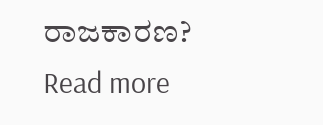ರಾಜಕಾರಣ?
Read more